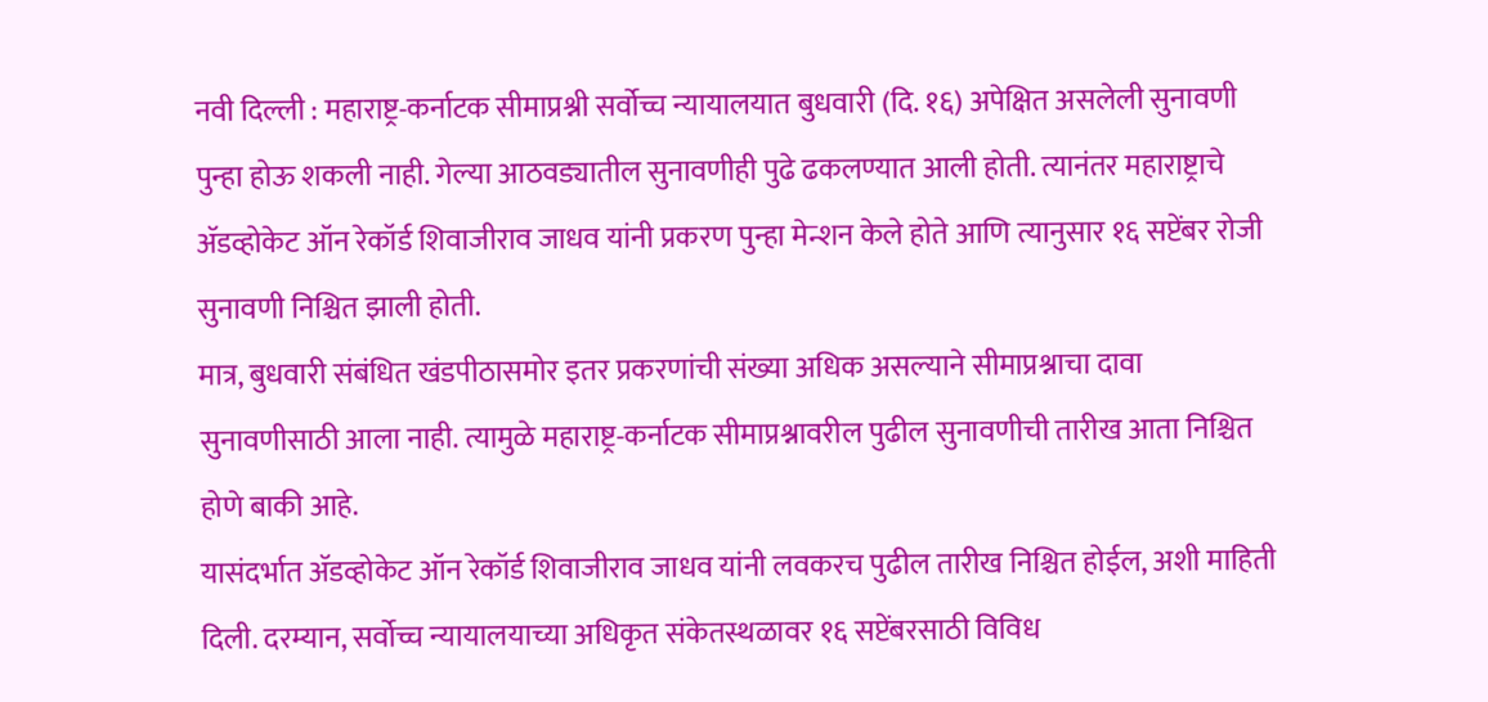नवी दिल्ली : महाराष्ट्र-कर्नाटक सीमाप्रश्नी सर्वोच्च न्यायालयात बुधवारी (दि. १६) अपेक्षित असलेली सुनावणी पुन्हा होऊ शकली नाही. गेल्या आठवड्यातील सुनावणीही पुढे ढकलण्यात आली होती. त्यानंतर महाराष्ट्राचे ॲडव्होकेट ऑन रेकॉर्ड शिवाजीराव जाधव यांनी प्रकरण पुन्हा मेन्शन केले होते आणि त्यानुसार १६ सप्टेंबर रोजी सुनावणी निश्चित झाली होती.
मात्र, बुधवारी संबंधित खंडपीठासमोर इतर प्रकरणांची संख्या अधिक असल्याने सीमाप्रश्नाचा दावा सुनावणीसाठी आला नाही. त्यामुळे महाराष्ट्र-कर्नाटक सीमाप्रश्नावरील पुढील सुनावणीची तारीख आता निश्चित होणे बाकी आहे.
यासंदर्भात ॲडव्होकेट ऑन रेकॉर्ड शिवाजीराव जाधव यांनी लवकरच पुढील तारीख निश्चित होईल, अशी माहिती दिली. दरम्यान, सर्वोच्च न्यायालयाच्या अधिकृत संकेतस्थळावर १६ सप्टेंबरसाठी विविध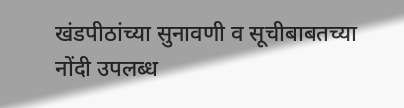खंडपीठांच्या सुनावणी व सूचीबाबतच्या नोंदी उपलब्ध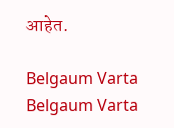आहेत.

Belgaum Varta Belgaum Varta